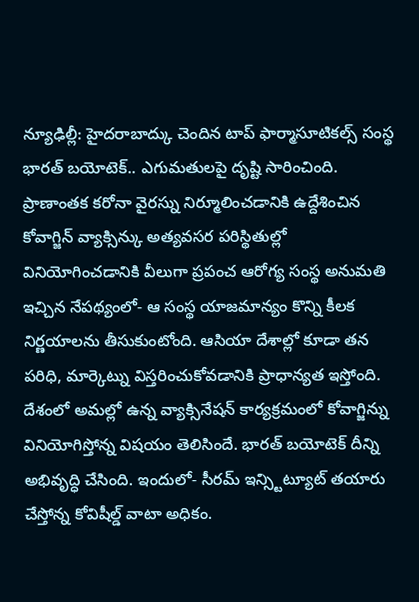న్యూఢిల్లీ: హైదరాబాద్కు చెందిన టాప్ ఫార్మాసూటికల్స్ సంస్థ భారత్ బయోటెక్.. ఎగుమతులపై దృష్టి సారించింది. ప్రాణాంతక కరోనా వైరస్ను నిర్మూలించడానికి ఉద్దేశించిన కోవాగ్జిన్ వ్యాక్సిన్కు అత్యవసర పరిస్థితుల్లో వినియోగించడానికి వీలుగా ప్రపంచ ఆరోగ్య సంస్థ అనుమతి ఇచ్చిన నేపథ్యంలో- ఆ సంస్థ యాజమాన్యం కొన్ని కీలక నిర్ణయాలను తీసుకుంటోంది. ఆసియా దేశాల్లో కూడా తన పరిధి, మార్కెట్ను విస్తరించుకోవడానికి ప్రాధాన్యత ఇస్తోంది.
దేశంలో అమల్లో ఉన్న వ్యాక్సినేషన్ కార్యక్రమంలో కోవాగ్జిన్ను వినియోగిస్తోన్న విషయం తెలిసిందే. భారత్ బయోటెక్ దీన్ని అభివృద్ధి చేసింది. ఇందులో- సీరమ్ ఇన్స్టిట్యూట్ తయారు చేస్తోన్న కోవిషీల్డ్ వాటా అధికం.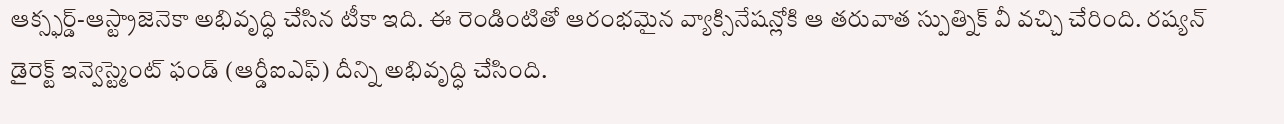ఆక్స్ఫర్డ్-ఆస్ట్రాజెనెకా అభివృద్ధి చేసిన టీకా ఇది. ఈ రెండింటితో ఆరంభమైన వ్యాక్సినేషన్లోకి ఆ తరువాత స్పుత్నిక్ వీ వచ్చి చేరింది. రష్యన్ డైరెక్ట్ ఇన్వెస్ట్మెంట్ ఫండ్ (ఆర్డీఐఎఫ్) దీన్ని అభివృద్ధి చేసింది.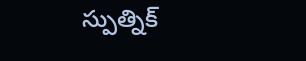స్పుత్నిక్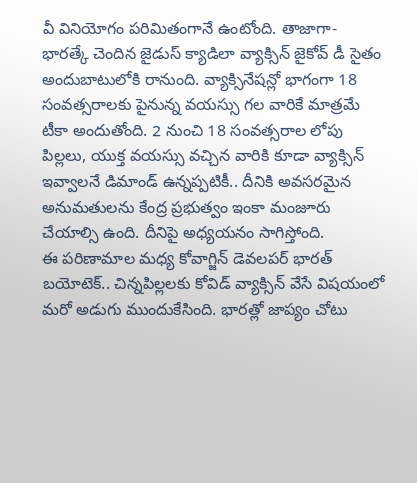వీ వినియోగం పరిమితంగానే ఉంటోంది. తాజాగా- భారత్కే చెందిన జైడుస్ క్యాడిలా వ్యాక్సిన్ జైకోవ్ డీ సైతం అందుబాటులోకి రానుంది. వ్యాక్సినేషన్లో భాగంగా 18 సంవత్సరాలకు పైనున్న వయస్సు గల వారికే మాత్రమే టీకా అందుతోంది. 2 నుంచి 18 సంవత్సరాల లోపు పిల్లలు, యుక్త వయస్సు వచ్చిన వారికి కూడా వ్యాక్సిన్ ఇవ్వాలనే డిమాండ్ ఉన్నప్పటికీ.. దీనికి అవసరమైన అనుమతులను కేంద్ర ప్రభుత్వం ఇంకా మంజూరు చేయాల్సి ఉంది. దీనిపై అధ్యయనం సాగిస్తోంది.
ఈ పరిణామాల మధ్య కోవాగ్జిన్ డెవలపర్ భారత్ బయోటెక్.. చిన్నపిల్లలకు కోవిడ్ వ్యాక్సిన్ వేసే విషయంలో మరో అడుగు ముందుకేసింది. భారత్లో జాప్యం చోటు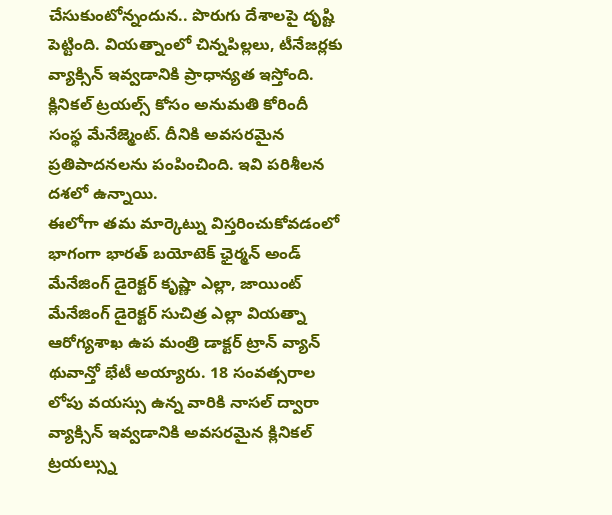చేసుకుంటోన్నందున.. పొరుగు దేశాలపై దృష్టి పెట్టింది. వియత్నాంలో చిన్నపిల్లలు, టీనేజర్లకు వ్యాక్సిన్ ఇవ్వడానికి ప్రాధాన్యత ఇస్తోంది. క్లినికల్ ట్రయల్స్ కోసం అనుమతి కోరిందీ సంస్థ మేనేజ్మెంట్. దీనికి అవసరమైన ప్రతిపాదనలను పంపించింది. ఇవి పరిశీలన దశలో ఉన్నాయి.
ఈలోగా తమ మార్కెట్ను విస్తరించుకోవడంలో భాగంగా భారత్ బయోటెక్ ఛైర్మన్ అండ్ మేనేజింగ్ డైరెక్టర్ కృష్ణా ఎల్లా, జాయింట్ మేనేజింగ్ డైరెక్టర్ సుచిత్ర ఎల్లా వియత్నా ఆరోగ్యశాఖ ఉప మంత్రి డాక్టర్ ట్రాన్ వ్యాన్ థువాన్తో భేటీ అయ్యారు. 18 సంవత్సరాల లోపు వయస్సు ఉన్న వారికి నాసల్ ద్వారా వ్యాక్సిన్ ఇవ్వడానికి అవసరమైన క్లినికల్ ట్రయల్స్ను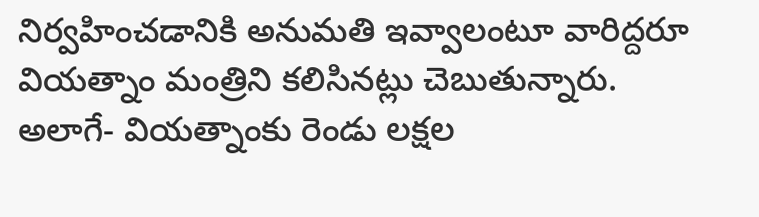నిర్వహించడానికి అనుమతి ఇవ్వాలంటూ వారిద్దరూ వియత్నాం మంత్రిని కలిసినట్లు చెబుతున్నారు. అలాగే- వియత్నాంకు రెండు లక్షల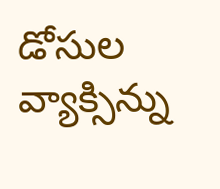డోసుల వ్యాక్సిన్ను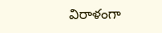విరాళంగా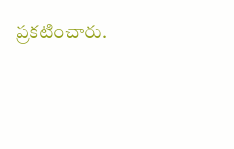ప్రకటించారు.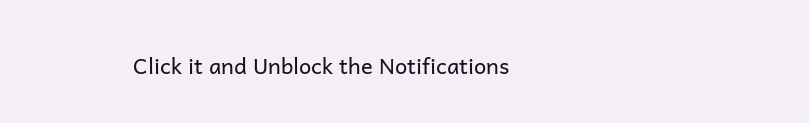Click it and Unblock the Notifications